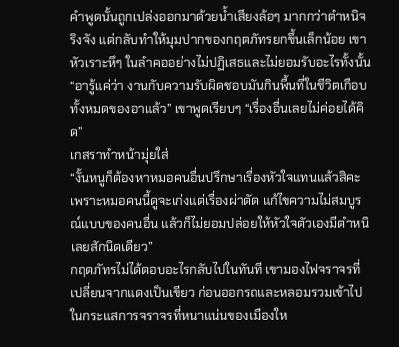คำพูดนั้นถูกเปล่งออกมาด้วยน้ำเสียงล้อๆ มากกว่าตำหนิจริงจัง แต่กลับทำให้มุมปากของกฤตภัทรยกขึ้นเล็กน้อย เขาหัวเราะหึๆ ในลำคออย่างไม่ปฏิเสธและไม่ยอมรับอะไรทั้งนั้น
“อารู้แค่ว่า งานกับความรับผิดชอบมันกินพื้นที่ในชีวิตเกือบทั้งหมดของอาแล้ว” เขาพูดเรียบๆ “เรื่องอื่นเลยไม่ค่อยได้คิด”
เกสราทำหน้ามุ่ยใส่
“งั้นหนูก็ต้องหาหมอคนอื่นปรึกษาเรื่องหัวใจแทนแล้วสิคะ เพราะหมอคนนี้ดูจะเก่งแต่เรื่องผ่าตัด แก้ไขความไม่สมบูรณ์แบบของคนอื่น แล้วก็ไม่ยอมปล่อยให้หัวใจตัวเองมีตำหนิเลยสักนิดเดียว”
กฤตภัทรไม่ได้ตอบอะไรกลับไปในทันที เขามองไฟจราจรที่เปลี่ยนจากแดงเป็นเขียว ก่อนออกรถและหลอมรวมเข้าไปในกระแสการจราจรที่หนาแน่นของเมืองให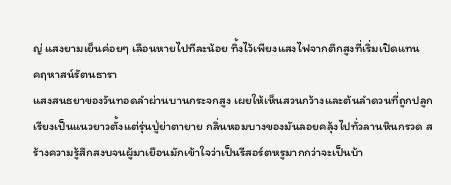ญ่ แสงยามเย็นค่อยๆ เลือนหายไปทีละน้อย ทิ้งไว้เพียงแสงไฟจากตึกสูงที่เริ่มเปิดแทน
คฤหาสน์รัตนธารา
แสงสนธยาของวันทอดลำผ่านบานกระจกสูง เผยให้เห็นสวนกว้างและต้นลำดวนที่ถูกปลูกเรียงเป็นแนวยาวตั้งแต่รุ่นปู่ย่าตายาย กลิ่นหอมบางของมันลอยคลุ้งไปทั่วลานหินกรวด สร้างความรู้สึกสงบจนผู้มาเยือนมักเข้าใจว่าเป็นรีสอร์ตหรูมากกว่าจะเป็นบ้า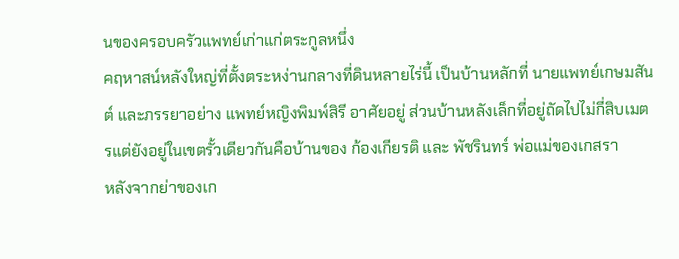นของครอบครัวแพทย์เก่าแก่ตระกูลหนึ่ง
คฤหาสน์หลังใหญ่ที่ตั้งตระหง่านกลางที่ดินหลายไร่นี้ เป็นบ้านหลักที่ นายแพทย์เกษมสันต์ และภรรยาอย่าง แพทย์หญิงพิมพ์สิรี อาศัยอยู่ ส่วนบ้านหลังเล็กที่อยู่ถัดไปไม่กี่สิบเมตรแต่ยังอยู่ในเขตรั้วเดียวกันคือบ้านของ ก้องเกียรติ และ พัชรินทร์ พ่อแม่ของเกสรา
หลังจากย่าของเก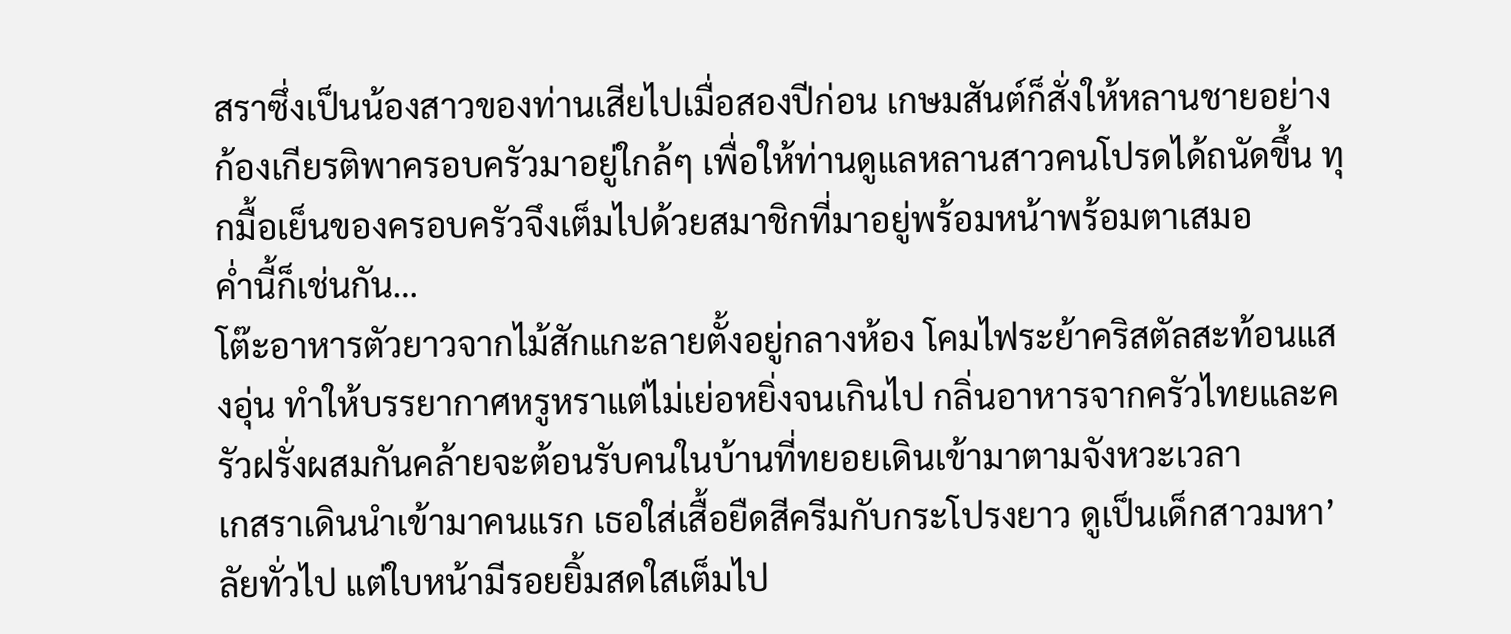สราซึ่งเป็นน้องสาวของท่านเสียไปเมื่อสองปีก่อน เกษมสันต์ก็สั่งให้หลานชายอย่างก้องเกียรติพาครอบครัวมาอยู่ใกล้ๆ เพื่อให้ท่านดูแลหลานสาวคนโปรดได้ถนัดขึ้น ทุกมื้อเย็นของครอบครัวจึงเต็มไปด้วยสมาชิกที่มาอยู่พร้อมหน้าพร้อมตาเสมอ
ค่ำนี้ก็เช่นกัน…
โต๊ะอาหารตัวยาวจากไม้สักแกะลายตั้งอยู่กลางห้อง โคมไฟระย้าคริสตัลสะท้อนแสงอุ่น ทำให้บรรยากาศหรูหราแต่ไม่เย่อหยิ่งจนเกินไป กลิ่นอาหารจากครัวไทยและครัวฝรั่งผสมกันคล้ายจะต้อนรับคนในบ้านที่ทยอยเดินเข้ามาตามจังหวะเวลา
เกสราเดินนำเข้ามาคนแรก เธอใส่เสื้อยืดสีครีมกับกระโปรงยาว ดูเป็นเด็กสาวมหา’ลัยทั่วไป แต่ใบหน้ามีรอยยิ้มสดใสเต็มไป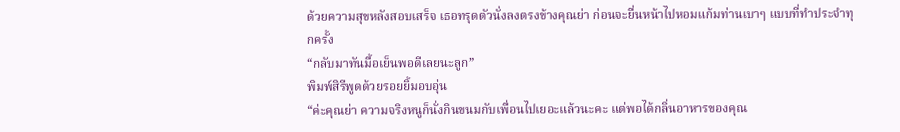ด้วยความสุขหลังสอบเสร็จ เธอทรุดตัวนั่งลงตรงข้างคุณย่า ก่อนจะยื่นหน้าไปหอมแก้มท่านเบาๆ แบบที่ทำประจำทุกครั้ง
“กลับมาทันมื้อเย็นพอดีเลยนะลูก”
พิมพ์สิรีพูดด้วยรอยยิ้มอบอุ่น
“ค่ะคุณย่า ความจริงหนูก็นั่งกินขนมกับเพื่อนไปเยอะแล้วนะคะ แต่พอได้กลิ่นอาหารของคุณ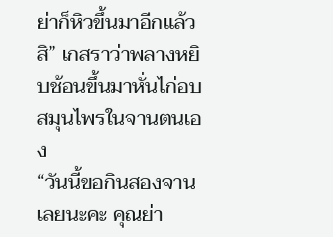ย่าก็หิวขึ้นมาอีกแล้วสิ” เกสราว่าพลางหยิบช้อนขึ้นมาหั่นไก่อบสมุนไพรในจานตนเอง
“วันนี้ขอกินสองจานเลยนะคะ คุณย่า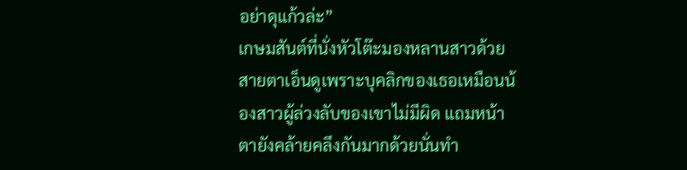อย่าดุแก้วล่ะ”
เกษมสันต์ที่นั่งหัวโต๊ะมองหลานสาวด้วยสายตาเอ็นดูเพราะบุคลิกของเธอเหมือนน้องสาวผู้ล่วงลับของเขาไม่มีผิด แถมหน้าตายังคล้ายคลึงกันมากด้วยนั่นทำ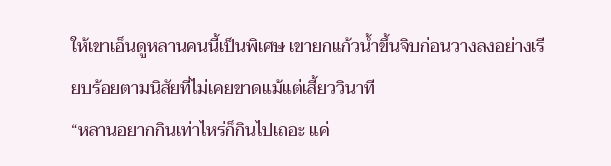ให้เขาเอ็นดูหลานคนนี้เป็นพิเศษ เขายกแก้วน้ำขึ้นจิบก่อนวางลงอย่างเรียบร้อยตามนิสัยที่ไม่เคยขาดแม้แต่เสี้ยววินาที
“หลานอยากกินเท่าไหร่ก็กินไปเถอะ แค่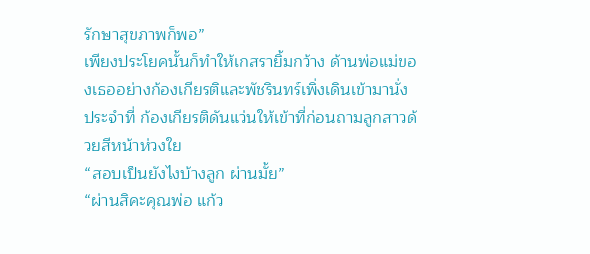รักษาสุขภาพก็พอ”
เพียงประโยคนั้นก็ทำให้เกสรายิ้มกว้าง ด้านพ่อแม่ของเธออย่างก้องเกียรติและพัชรินทร์เพิ่งเดินเข้ามานั่งประจำที่ ก้องเกียรติดันแว่นให้เข้าที่ก่อนถามลูกสาวด้วยสีหน้าห่วงใย
“สอบเป็นยังไงบ้างลูก ผ่านมั้ย”
“ผ่านสิคะคุณพ่อ แก้ว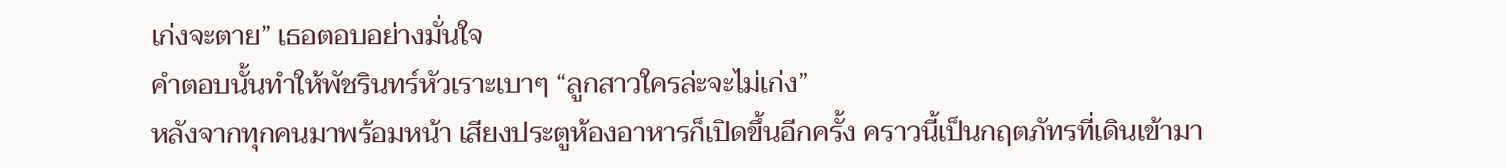เก่งจะตาย” เธอตอบอย่างมั่นใจ
คำตอบนั้นทำให้พัชรินทร์หัวเราะเบาๆ “ลูกสาวใครล่ะจะไม่เก่ง”
หลังจากทุกคนมาพร้อมหน้า เสียงประตูห้องอาหารก็เปิดขึ้นอีกครั้ง คราวนี้เป็นกฤตภัทรที่เดินเข้ามา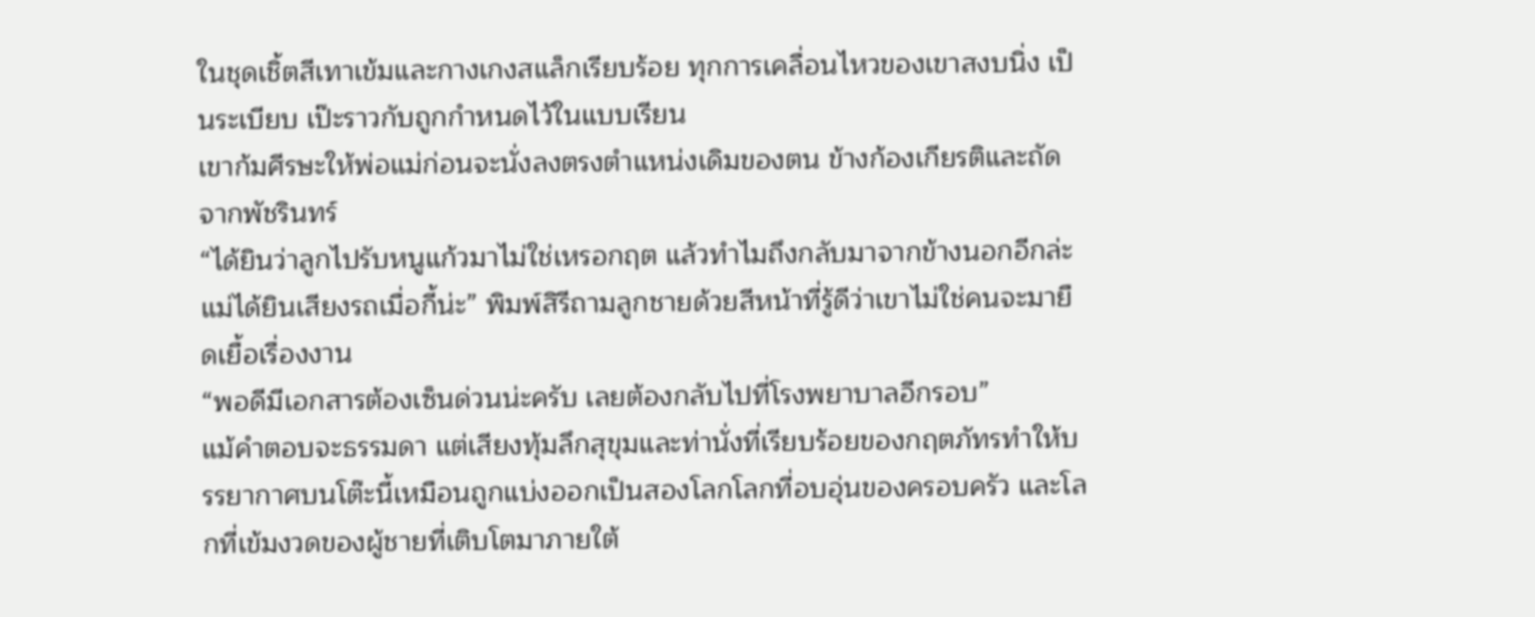ในชุดเชิ้ตสีเทาเข้มและกางเกงสแล็กเรียบร้อย ทุกการเคลื่อนไหวของเขาสงบนิ่ง เป็นระเบียบ เป๊ะราวกับถูกกำหนดไว้ในแบบเรียน
เขาก้มศีรษะให้พ่อแม่ก่อนจะนั่งลงตรงตำแหน่งเดิมของตน ข้างก้องเกียรติและถัดจากพัชรินทร์
“ได้ยินว่าลูกไปรับหนูแก้วมาไม่ใช่เหรอกฤต แล้วทำไมถึงกลับมาจากข้างนอกอีกล่ะ แม่ได้ยินเสียงรถเมื่อกี้น่ะ” พิมพ์สิรีถามลูกชายด้วยสีหน้าที่รู้ดีว่าเขาไม่ใช่คนจะมายืดเยื้อเรื่องงาน
“พอดีมีเอกสารต้องเซ็นด่วนน่ะครับ เลยต้องกลับไปที่โรงพยาบาลอีกรอบ”
แม้คำตอบจะธรรมดา แต่เสียงทุ้มลึกสุขุมและท่านั่งที่เรียบร้อยของกฤตภัทรทำให้บรรยากาศบนโต๊ะนี้เหมือนถูกแบ่งออกเป็นสองโลกโลกที่อบอุ่นของครอบครัว และโลกที่เข้มงวดของผู้ชายที่เติบโตมาภายใต้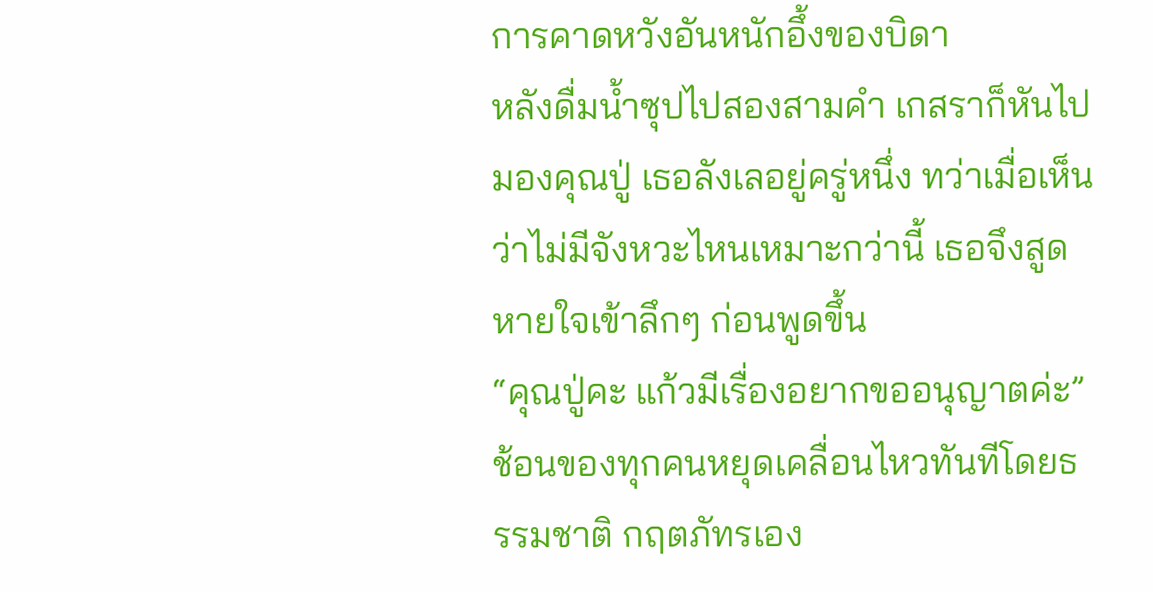การคาดหวังอันหนักอึ้งของบิดา
หลังดื่มน้ำซุปไปสองสามคำ เกสราก็หันไปมองคุณปู่ เธอลังเลอยู่ครู่หนึ่ง ทว่าเมื่อเห็นว่าไม่มีจังหวะไหนเหมาะกว่านี้ เธอจึงสูดหายใจเข้าลึกๆ ก่อนพูดขึ้น
“คุณปู่คะ แก้วมีเรื่องอยากขออนุญาตค่ะ”
ช้อนของทุกคนหยุดเคลื่อนไหวทันทีโดยธรรมชาติ กฤตภัทรเอง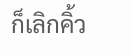ก็เลิกคิ้ว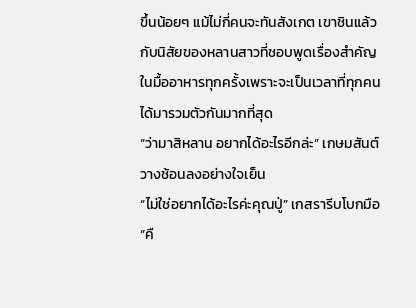ขึ้นน้อยๆ แม้ไม่กี่คนจะทันสังเกต เขาชินแล้วกับนิสัยของหลานสาวที่ชอบพูดเรื่องสำคัญในมื้ออาหารทุกครั้งเพราะจะเป็นเวลาที่ทุกคนได้มารวมตัวกันมากที่สุด
“ว่ามาสิหลาน อยากได้อะไรอีกล่ะ” เกษมสันต์วางช้อนลงอย่างใจเย็น
“ไม่ใช่อยากได้อะไรค่ะคุณปู่” เกสรารีบโบกมือ “คื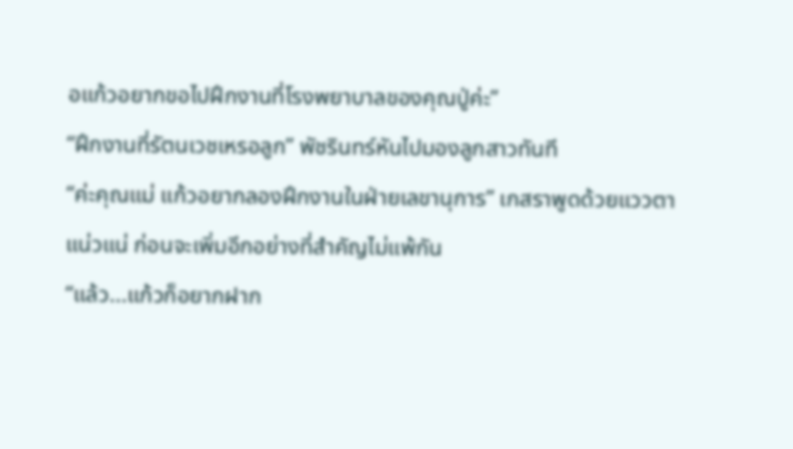อแก้วอยากขอไปฝึกงานที่โรงพยาบาลของคุณปู่ค่ะ”
“ฝึกงานที่รัตนเวชเหรอลูก” พัชรินทร์หันไปมองลูกสาวทันที
“ค่ะคุณแม่ แก้วอยากลองฝึกงานในฝ่ายเลขานุการ” เกสราพูดด้วยแววตาแน่วแน่ ก่อนจะเพิ่มอีกอย่างที่สำคัญไม่แพ้กัน
“แล้ว...แก้วก็อยากฝาก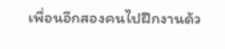เพื่อนอีกสองคนไปฝึกงานด้ว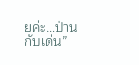ยค่ะ…ป่านกับเด่น”